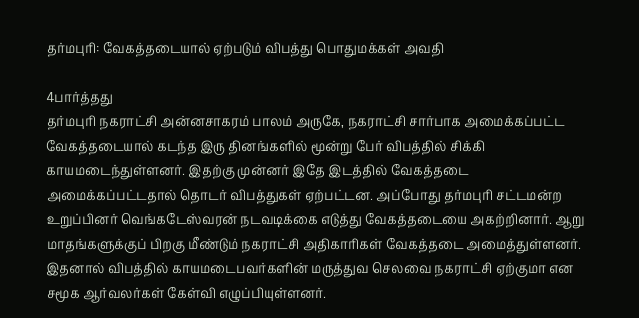தர்மபுரி: வேகத்தடையால் ஏற்படும் விபத்து பொதுமக்கள் அவதி

4பார்த்தது
தர்மபுரி நகராட்சி அன்னசாகரம் பாலம் அருகே, நகராட்சி சார்பாக அமைக்கப்பட்ட வேகத்தடையால் கடந்த இரு தினங்களில் மூன்று பேர் விபத்தில் சிக்கி காயமடைந்துள்ளனர். இதற்கு முன்னர் இதே இடத்தில் வேகத்தடை அமைக்கப்பட்டதால் தொடர் விபத்துகள் ஏற்பட்டன. அப்போது தர்மபுரி சட்டமன்ற உறுப்பினர் வெங்கடேஸ்வரன் நடவடிக்கை எடுத்து வேகத்தடையை அகற்றினார். ஆறு மாதங்களுக்குப் பிறகு மீண்டும் நகராட்சி அதிகாரிகள் வேகத்தடை அமைத்துள்ளனர். இதனால் விபத்தில் காயமடைபவர்களின் மருத்துவ செலவை நகராட்சி ஏற்குமா என சமூக ஆர்வலர்கள் கேள்வி எழுப்பியுள்ளனர்.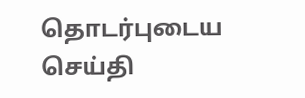தொடர்புடைய செய்தி